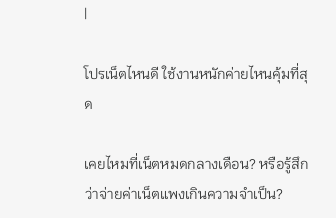|

โปรเน็ตไหนดี ใช้งานหนักค่ายไหนคุ้มที่สุด

เคยไหมที่เน็ตหมดกลางเดือน? หรือรู้สึกว่าจ่ายค่าเน็ตแพงเกินความจำเป็น?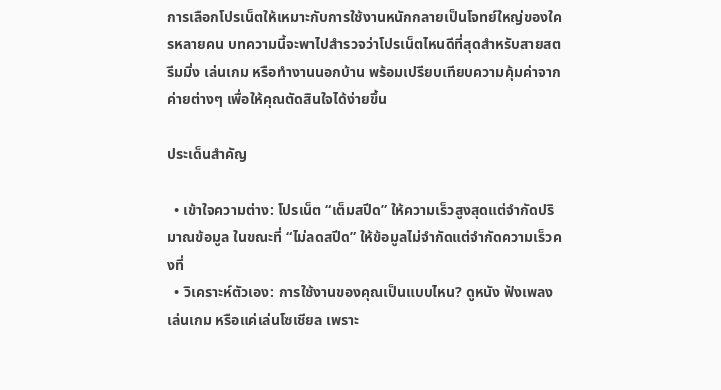การเลือกโปรเน็ตให้เหมาะกับการใช้งานหนักกลายเป็นโจทย์ใหญ่ของใครหลายคน บทความนี้จะพาไปสำรวจว่าโปรเน็ตไหนดีที่สุดสำหรับสายสตรีมมิ่ง เล่นเกม หรือทำงานนอกบ้าน พร้อมเปรียบเทียบความคุ้มค่าจากค่ายต่างๆ เพื่อให้คุณตัดสินใจได้ง่ายขึ้น

ประเด็นสำคัญ

  • เข้าใจความต่าง: โปรเน็ต “เต็มสปีด” ให้ความเร็วสูงสุดแต่จำกัดปริมาณข้อมูล ในขณะที่ “ไม่ลดสปีด” ให้ข้อมูลไม่จำกัดแต่จำกัดความเร็วคงที่
  • วิเคราะห์ตัวเอง: การใช้งานของคุณเป็นแบบไหน? ดูหนัง ฟังเพลง เล่นเกม หรือแค่เล่นโซเชียล เพราะ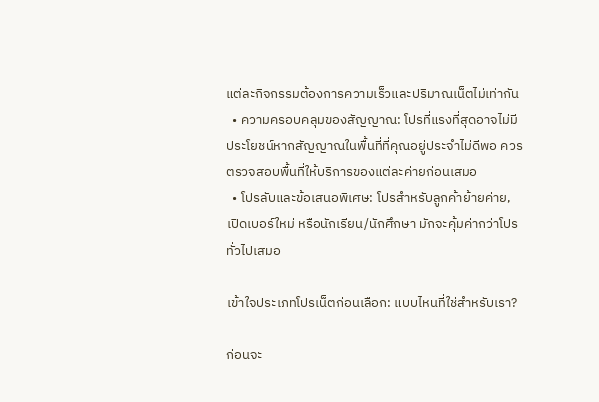แต่ละกิจกรรมต้องการความเร็วและปริมาณเน็ตไม่เท่ากัน
  • ความครอบคลุมของสัญญาณ: โปรที่แรงที่สุดอาจไม่มีประโยชน์หากสัญญาณในพื้นที่ที่คุณอยู่ประจำไม่ดีพอ ควรตรวจสอบพื้นที่ให้บริการของแต่ละค่ายก่อนเสมอ
  • โปรลับและข้อเสนอพิเศษ: โปรสำหรับลูกค้าย้ายค่าย, เปิดเบอร์ใหม่ หรือนักเรียน/นักศึกษา มักจะคุ้มค่ากว่าโปรทั่วไปเสมอ

เข้าใจประเภทโปรเน็ตก่อนเลือก: แบบไหนที่ใช่สำหรับเรา?

ก่อนจะ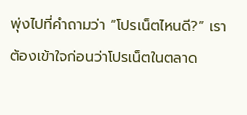พุ่งไปที่คำถามว่า “โปรเน็ตไหนดี?” เราต้องเข้าใจก่อนว่าโปรเน็ตในตลาด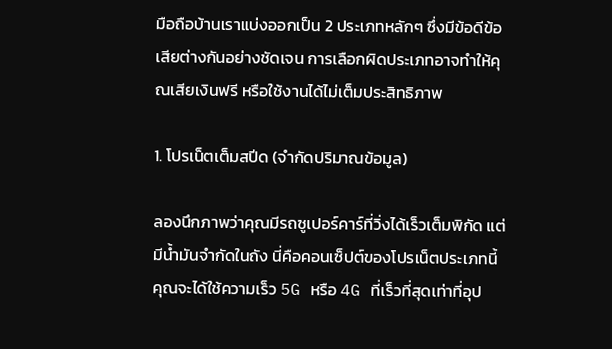มือถือบ้านเราแบ่งออกเป็น 2 ประเภทหลักๆ ซึ่งมีข้อดีข้อเสียต่างกันอย่างชัดเจน การเลือกผิดประเภทอาจทำให้คุณเสียเงินฟรี หรือใช้งานได้ไม่เต็มประสิทธิภาพ

1. โปรเน็ตเต็มสปีด (จำกัดปริมาณข้อมูล)

ลองนึกภาพว่าคุณมีรถซูเปอร์คาร์ที่วิ่งได้เร็วเต็มพิกัด แต่มีน้ำมันจำกัดในถัง นี่คือคอนเซ็ปต์ของโปรเน็ตประเภทนี้ คุณจะได้ใช้ความเร็ว 5G หรือ 4G ที่เร็วที่สุดเท่าที่อุป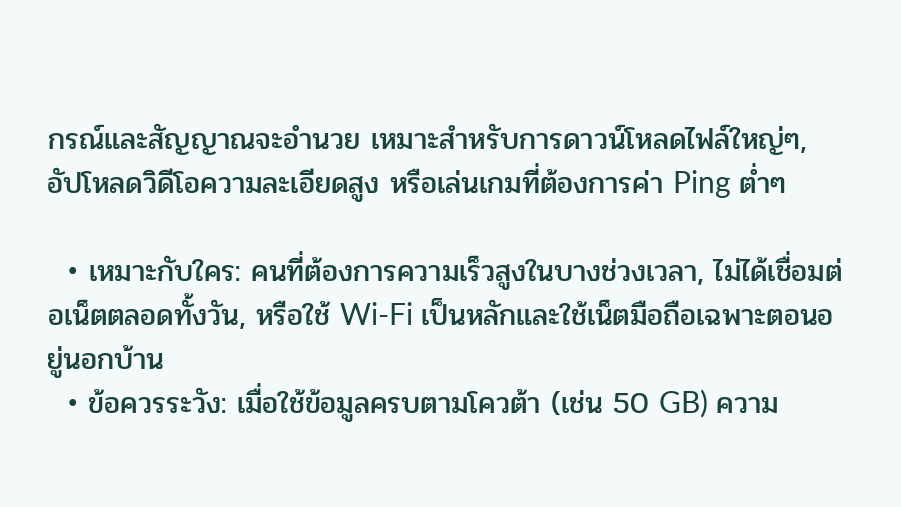กรณ์และสัญญาณจะอำนวย เหมาะสำหรับการดาวน์โหลดไฟล์ใหญ่ๆ, อัปโหลดวิดีโอความละเอียดสูง หรือเล่นเกมที่ต้องการค่า Ping ต่ำๆ

  • เหมาะกับใคร: คนที่ต้องการความเร็วสูงในบางช่วงเวลา, ไม่ได้เชื่อมต่อเน็ตตลอดทั้งวัน, หรือใช้ Wi-Fi เป็นหลักและใช้เน็ตมือถือเฉพาะตอนอยู่นอกบ้าน
  • ข้อควรระวัง: เมื่อใช้ข้อมูลครบตามโควต้า (เช่น 50 GB) ความ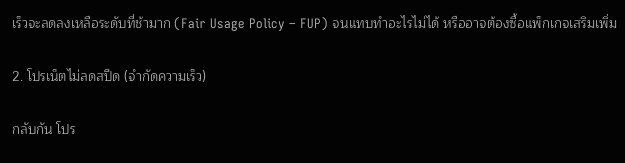เร็วจะลดลงเหลือระดับที่ช้ามาก (Fair Usage Policy – FUP) จนแทบทำอะไรไม่ได้ หรืออาจต้องซื้อแพ็กเกจเสริมเพิ่ม

2. โปรเน็ตไม่ลดสปีด (จำกัดความเร็ว)

กลับกัน โปร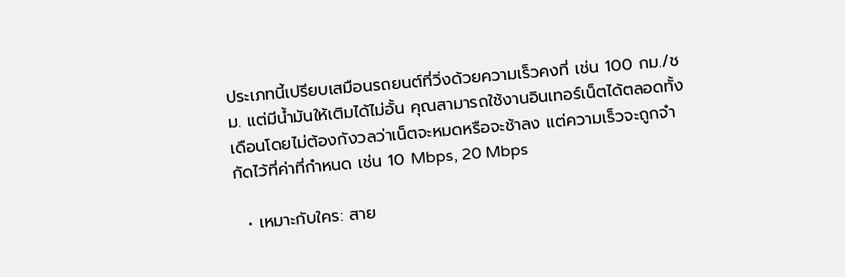ประเภทนี้เปรียบเสมือนรถยนต์ที่วิ่งด้วยความเร็วคงที่ เช่น 100 กม./ชม. แต่มีน้ำมันให้เติมได้ไม่อั้น คุณสามารถใช้งานอินเทอร์เน็ตได้ตลอดทั้งเดือนโดยไม่ต้องกังวลว่าเน็ตจะหมดหรือจะช้าลง แต่ความเร็วจะถูกจำกัดไว้ที่ค่าที่กำหนด เช่น 10 Mbps, 20 Mbps

  • เหมาะกับใคร: สาย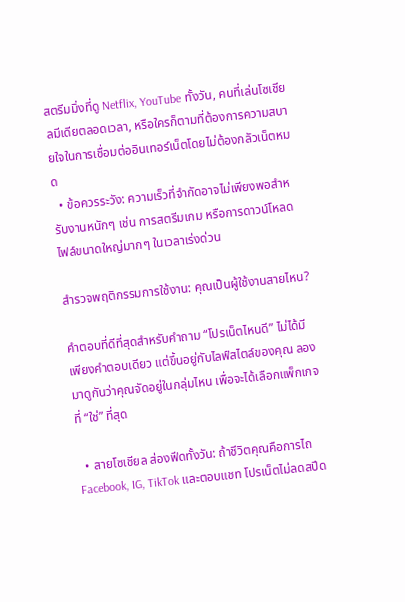สตรีมมิ่งที่ดู Netflix, YouTube ทั้งวัน, คนที่เล่นโซเชียลมีเดียตลอดเวลา, หรือใครก็ตามที่ต้องการความสบายใจในการเชื่อมต่ออินเทอร์เน็ตโดยไม่ต้องกลัวเน็ตหมด
  • ข้อควรระวัง: ความเร็วที่จำกัดอาจไม่เพียงพอสำหรับงานหนักๆ เช่น การสตรีมเกม หรือการดาวน์โหลดไฟล์ขนาดใหญ่มากๆ ในเวลาเร่งด่วน

สำรวจพฤติกรรมการใช้งาน: คุณเป็นผู้ใช้งานสายไหน?

คำตอบที่ดีที่สุดสำหรับคำถาม “โปรเน็ตไหนดี” ไม่ได้มีเพียงคำตอบเดียว แต่ขึ้นอยู่กับไลฟ์สไตล์ของคุณ ลองมาดูกันว่าคุณจัดอยู่ในกลุ่มไหน เพื่อจะได้เลือกแพ็กเกจที่ “ใช่” ที่สุด

  • สายโซเชียล ส่องฟีดทั้งวัน: ถ้าชีวิตคุณคือการไถ Facebook, IG, TikTok และตอบแชท โปรเน็ตไม่ลดสปีด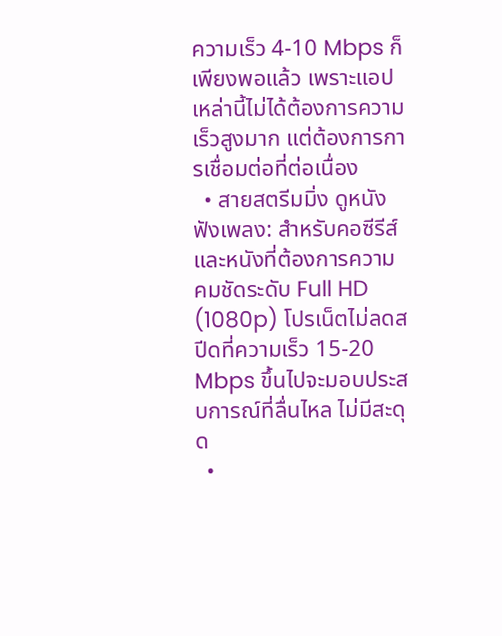ความเร็ว 4-10 Mbps ก็เพียงพอแล้ว เพราะแอปเหล่านี้ไม่ได้ต้องการความเร็วสูงมาก แต่ต้องการการเชื่อมต่อที่ต่อเนื่อง
  • สายสตรีมมิ่ง ดูหนัง ฟังเพลง: สำหรับคอซีรีส์และหนังที่ต้องการความคมชัดระดับ Full HD (1080p) โปรเน็ตไม่ลดสปีดที่ความเร็ว 15-20 Mbps ขึ้นไปจะมอบประสบการณ์ที่ลื่นไหล ไม่มีสะดุด
  •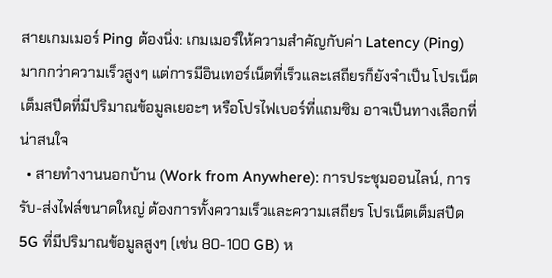สายเกมเมอร์ Ping ต้องนิ่ง: เกมเมอร์ให้ความสำคัญกับค่า Latency (Ping) มากกว่าความเร็วสูงๆ แต่การมีอินเทอร์เน็ตที่เร็วและเสถียรก็ยังจำเป็น โปรเน็ตเต็มสปีดที่มีปริมาณข้อมูลเยอะๆ หรือโปรไฟเบอร์ที่แถมซิม อาจเป็นทางเลือกที่น่าสนใจ
  • สายทำงานนอกบ้าน (Work from Anywhere): การประชุมออนไลน์, การรับ-ส่งไฟล์ขนาดใหญ่ ต้องการทั้งความเร็วและความเสถียร โปรเน็ตเต็มสปีด 5G ที่มีปริมาณข้อมูลสูงๆ (เช่น 80-100 GB) ห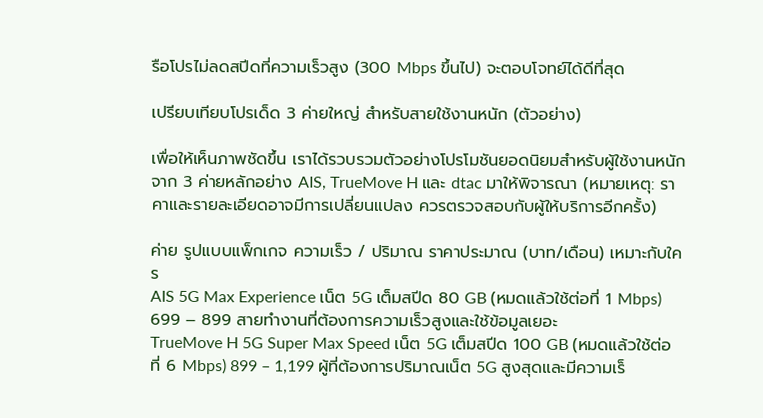รือโปรไม่ลดสปีดที่ความเร็วสูง (300 Mbps ขึ้นไป) จะตอบโจทย์ได้ดีที่สุด

เปรียบเทียบโปรเด็ด 3 ค่ายใหญ่ สำหรับสายใช้งานหนัก (ตัวอย่าง)

เพื่อให้เห็นภาพชัดขึ้น เราได้รวบรวมตัวอย่างโปรโมชันยอดนิยมสำหรับผู้ใช้งานหนักจาก 3 ค่ายหลักอย่าง AIS, TrueMove H และ dtac มาให้พิจารณา (หมายเหตุ: ราคาและรายละเอียดอาจมีการเปลี่ยนแปลง ควรตรวจสอบกับผู้ให้บริการอีกครั้ง)

ค่าย รูปแบบแพ็กเกจ ความเร็ว / ปริมาณ ราคาประมาณ (บาท/เดือน) เหมาะกับใคร
AIS 5G Max Experience เน็ต 5G เต็มสปีด 80 GB (หมดแล้วใช้ต่อที่ 1 Mbps) 699 – 899 สายทำงานที่ต้องการความเร็วสูงและใช้ข้อมูลเยอะ
TrueMove H 5G Super Max Speed เน็ต 5G เต็มสปีด 100 GB (หมดแล้วใช้ต่อที่ 6 Mbps) 899 – 1,199 ผู้ที่ต้องการปริมาณเน็ต 5G สูงสุดและมีความเร็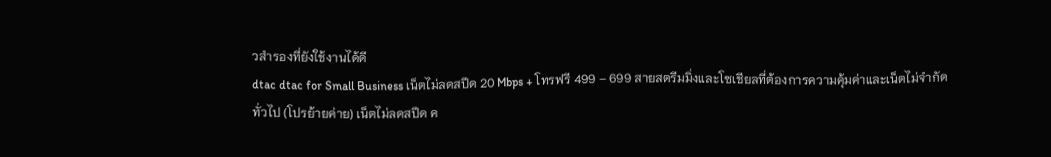วสำรองที่ยังใช้งานได้ดี
dtac dtac for Small Business เน็ตไม่ลดสปีด 20 Mbps + โทรฟรี 499 – 699 สายสตรีมมิ่งและโซเชียลที่ต้องการความคุ้มค่าและเน็ตไม่จำกัด
ทั่วไป (โปรย้ายค่าย) เน็ตไม่ลดสปีด ค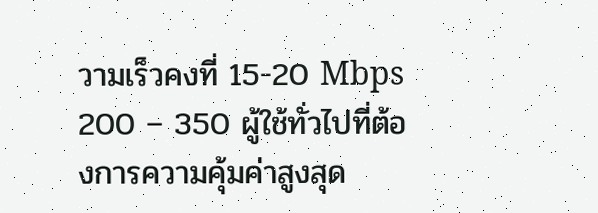วามเร็วคงที่ 15-20 Mbps 200 – 350 ผู้ใช้ทั่วไปที่ต้องการความคุ้มค่าสูงสุด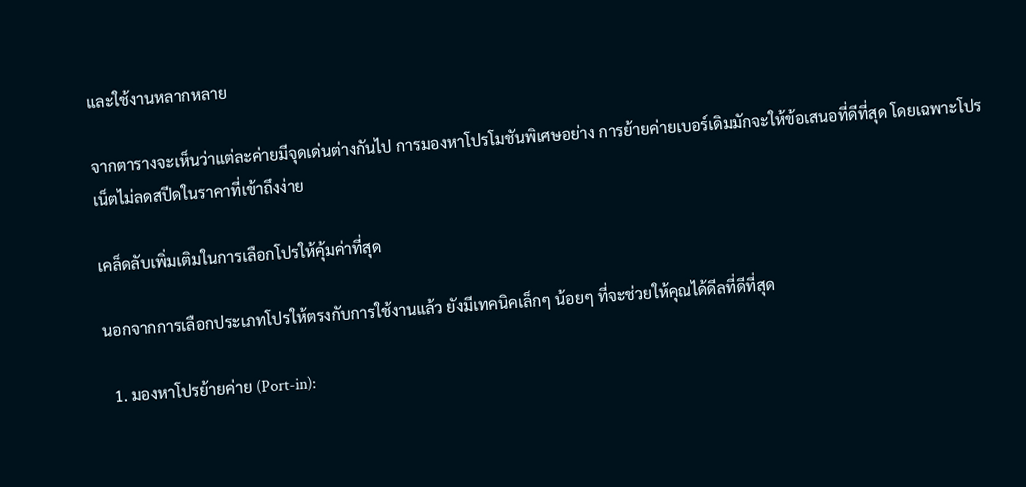และใช้งานหลากหลาย

จากตารางจะเห็นว่าแต่ละค่ายมีจุดเด่นต่างกันไป การมองหาโปรโมชันพิเศษอย่าง การย้ายค่ายเบอร์เดิมมักจะให้ข้อเสนอที่ดีที่สุด โดยเฉพาะโปรเน็ตไม่ลดสปีดในราคาที่เข้าถึงง่าย

เคล็ดลับเพิ่มเติมในการเลือกโปรให้คุ้มค่าที่สุด

นอกจากการเลือกประเภทโปรให้ตรงกับการใช้งานแล้ว ยังมีเทคนิคเล็กๆ น้อยๆ ที่จะช่วยให้คุณได้ดีลที่ดีที่สุด

  1. มองหาโปรย้ายค่าย (Port-in):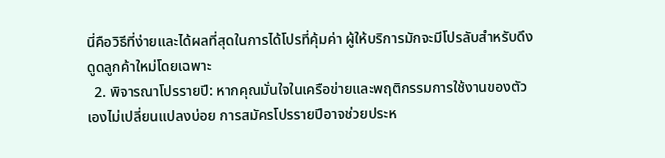นี่คือวิธีที่ง่ายและได้ผลที่สุดในการได้โปรที่คุ้มค่า ผู้ให้บริการมักจะมีโปรลับสำหรับดึงดูดลูกค้าใหม่โดยเฉพาะ
  2. พิจารณาโปรรายปี: หากคุณมั่นใจในเครือข่ายและพฤติกรรมการใช้งานของตัวเองไม่เปลี่ยนแปลงบ่อย การสมัครโปรรายปีอาจช่วยประห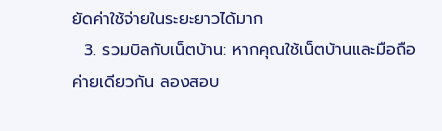ยัดค่าใช้จ่ายในระยะยาวได้มาก
  3. รวมบิลกับเน็ตบ้าน: หากคุณใช้เน็ตบ้านและมือถือค่ายเดียวกัน ลองสอบ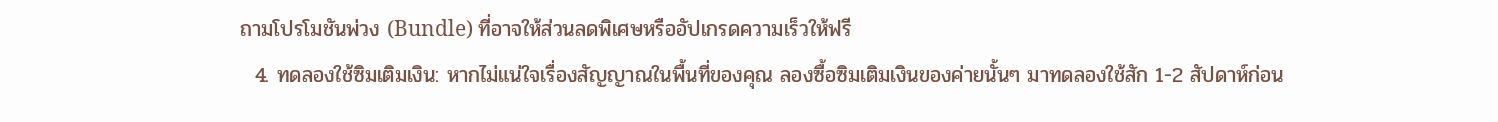ถามโปรโมชันพ่วง (Bundle) ที่อาจให้ส่วนลดพิเศษหรืออัปเกรดความเร็วให้ฟรี
  4. ทดลองใช้ซิมเติมเงิน: หากไม่แน่ใจเรื่องสัญญาณในพื้นที่ของคุณ ลองซื้อซิมเติมเงินของค่ายนั้นๆ มาทดลองใช้สัก 1-2 สัปดาห์ก่อน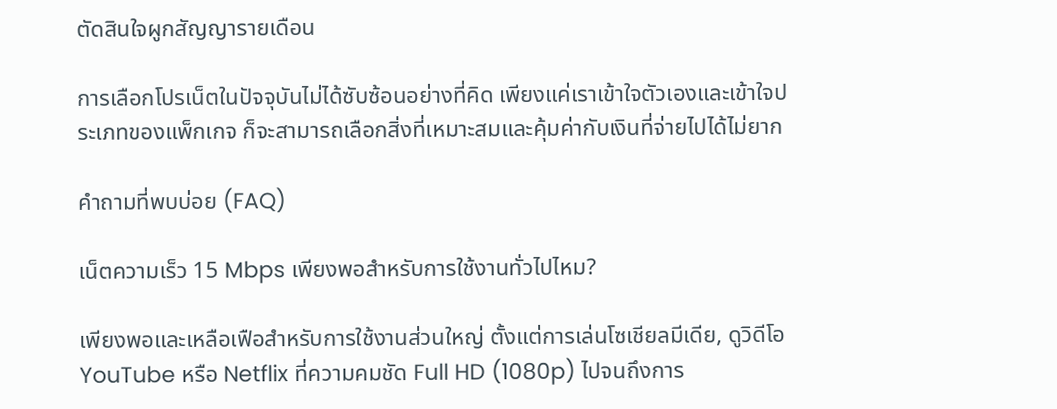ตัดสินใจผูกสัญญารายเดือน

การเลือกโปรเน็ตในปัจจุบันไม่ได้ซับซ้อนอย่างที่คิด เพียงแค่เราเข้าใจตัวเองและเข้าใจประเภทของแพ็กเกจ ก็จะสามารถเลือกสิ่งที่เหมาะสมและคุ้มค่ากับเงินที่จ่ายไปได้ไม่ยาก

คำถามที่พบบ่อย (FAQ)

เน็ตความเร็ว 15 Mbps เพียงพอสำหรับการใช้งานทั่วไปไหม?

เพียงพอและเหลือเฟือสำหรับการใช้งานส่วนใหญ่ ตั้งแต่การเล่นโซเชียลมีเดีย, ดูวิดีโอ YouTube หรือ Netflix ที่ความคมชัด Full HD (1080p) ไปจนถึงการ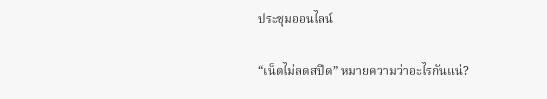ประชุมออนไลน์

“เน็ตไม่ลดสปีด” หมายความว่าอะไรกันแน่?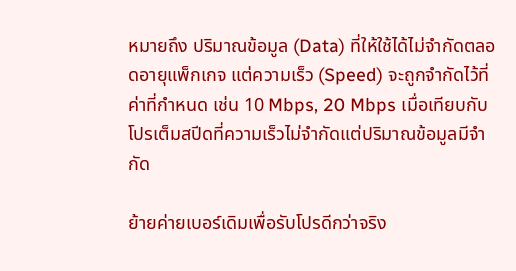หมายถึง ปริมาณข้อมูล (Data) ที่ให้ใช้ได้ไม่จำกัดตลอดอายุแพ็กเกจ แต่ความเร็ว (Speed) จะถูกจำกัดไว้ที่ค่าที่กำหนด เช่น 10 Mbps, 20 Mbps เมื่อเทียบกับโปรเต็มสปีดที่ความเร็วไม่จำกัดแต่ปริมาณข้อมูลมีจำกัด

ย้ายค่ายเบอร์เดิมเพื่อรับโปรดีกว่าจริง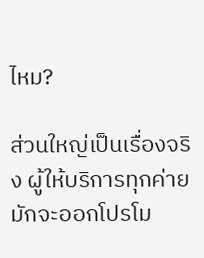ไหม?

ส่วนใหญ่เป็นเรื่องจริง ผู้ให้บริการทุกค่ายมักจะออกโปรโม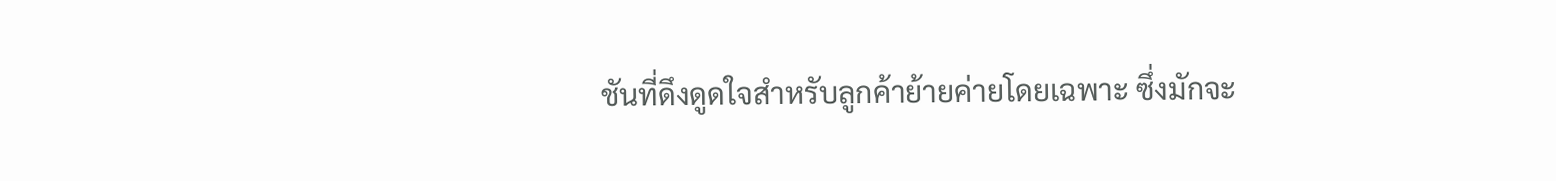ชันที่ดึงดูดใจสำหรับลูกค้าย้ายค่ายโดยเฉพาะ ซึ่งมักจะ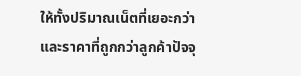ให้ทั้งปริมาณเน็ตที่เยอะกว่าและราคาที่ถูกกว่าลูกค้าปัจจุ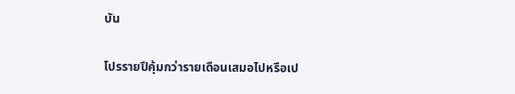บัน

โปรรายปีคุ้มกว่ารายเดือนเสมอไปหรือเป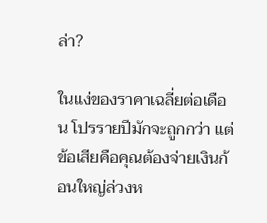ล่า?

ในแง่ของราคาเฉลี่ยต่อเดือน โปรรายปีมักจะถูกกว่า แต่ข้อเสียคือคุณต้องจ่ายเงินก้อนใหญ่ล่วงห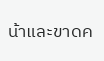น้าและขาดค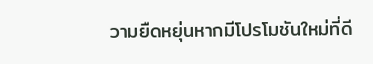วามยืดหยุ่นหากมีโปรโมชันใหม่ที่ดี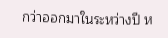กว่าออกมาในระหว่างปี ห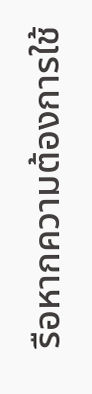รือหากความต้องการใช้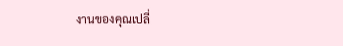งานของคุณเปลี่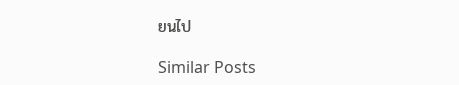ยนไป

Similar Posts